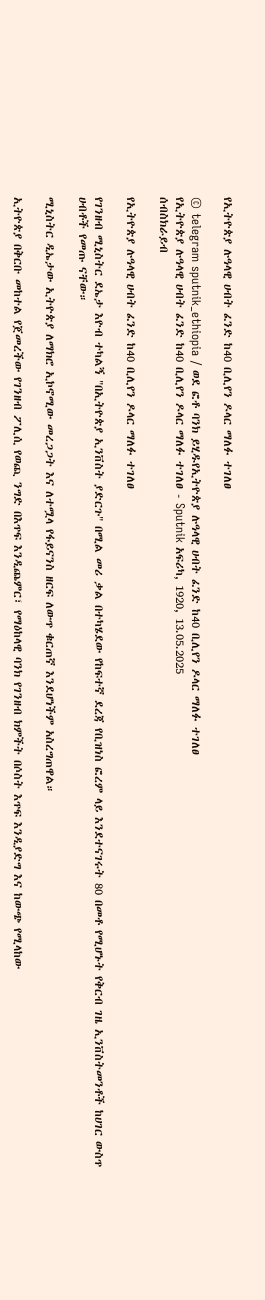የኢትዮጵያ ሉዓላዊ ሀብት ፈንድ ከ40 ቢሊየን ዶላር ማለፉ ተገለፀ

© telegram sputnik_ethiopia / ወደ ፎቶ ባንክ ይሂዱየኢትዮጵያ ሉዓላዊ ሀብት ፈንድ ከ40 ቢሊየን ዶላር ማለፉ ተገለፀ
የኢትዮጵያ ሉዓላዊ ሀብት ፈንድ ከ40 ቢሊየን ዶላር ማለፉ ተገለፀ - Sputnik አፍሪካ, 1920, 13.05.2025
ሰብስክራይብ

የኢትዮጵያ ሉዓላዊ ሀብት ፈንድ ከ40 ቢሊየን ዶላር ማለፉ ተገለፀ

የገንዘብ ሚኒስትር ደኤታ እዮብ ተካልኝ "በኢትዮጵያ ኢንቨስት ያድርጉ" በሚል መሪ ቃል በተካሄደው የከፍተኛ ደረጃ የቢዝነስ ፎረም ላይ እንደተናገሩት 80 በመቶ የሚሆኑት የቅርብ ገዜ ኢንቨስትመንቶች ከሀገር ውስጥ ሀብቶች የመጡ ናቸው።

ሚኒስትር ዲኤታው ኢትዮጵያ ለማክሮ ኢኮኖሚው መረጋጋት እና ለተሟላ የፋይናንስ ዘርፍ ለውጥ ቁርጠኛ እንደሆነችም አስረግጠዋል።

ኢትዮጵያ በቅርቡ መከተል የጀመረችው የገንዘብ ፖሊሲ የወጪ ንግድ በእጥፍ እንዲጨምር፣ የማዕከላዊ ባንክ የገንዘብ ክምችት በሶስት እጥፍ እንዲያድግ እና ከውጭ የሚላከው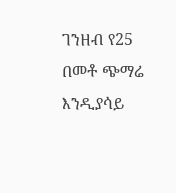ገንዘብ የ25 በመቶ ጭማሬ እንዲያሳይ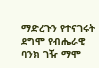ማድረጉን የተናገሩት ደግሞ የብሔራዊ ባንክ ገዥ ማሞ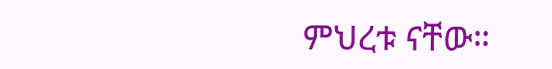ምህረቱ ናቸው።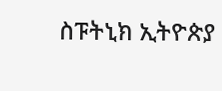ስፑትኒክ ኢትዮጵያ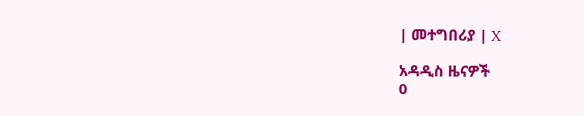| መተግበሪያ | X

አዳዲስ ዜናዎች
0